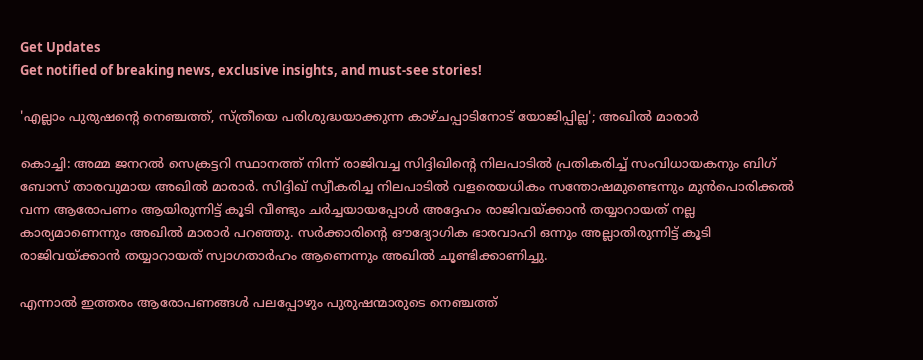Get Updates
Get notified of breaking news, exclusive insights, and must-see stories!

'എല്ലാം പുരുഷന്റെ നെഞ്ചത്ത്, സ്ത്രീയെ പരിശുദ്ധയാക്കുന്ന കാഴ്‌ചപ്പാടിനോട് യോജിപ്പില്ല'; അഖിൽ മാരാർ

കൊച്ചി: അമ്മ ജനറൽ സെക്രട്ടറി സ്ഥാനത്ത് നിന്ന് രാജിവച്ച സിദ്ദിഖിന്റെ നിലപാടിൽ പ്രതികരിച്ച് സംവിധായകനും ബിഗ് ബോസ് താരവുമായ അഖിൽ മാരാർ. സിദ്ദിഖ് സ്വീകരിച്ച നിലപാടിൽ വളരെയധികം സന്തോഷമുണ്ടെന്നും മുൻപൊരിക്കൽ വന്ന ആരോപണം ആയിരുന്നിട്ട് കൂടി വീണ്ടും ചർച്ചയായപ്പോൾ അദ്ദേഹം രാജിവയ്ക്കാൻ തയ്യാറായത് നല്ല കാര്യമാണെന്നും അഖിൽ മാരാർ പറഞ്ഞു. സർക്കാരിന്റെ ഔദ്യോഗിക ഭാരവാഹി ഒന്നും അല്ലാതിരുന്നിട്ട് കൂടി രാജിവയ്ക്കാൻ തയ്യാറായത് സ്വാഗതാർഹം ആണെന്നും അഖിൽ ചൂണ്ടിക്കാണിച്ചു.

എന്നാൽ ഇത്തരം ആരോപണങ്ങൾ പലപ്പോഴും പുരുഷന്മാരുടെ നെഞ്ചത്ത്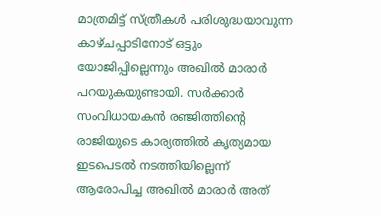മാത്രമിട്ട് സ്ത്രീകൾ പരിശുദ്ധയാവുന്ന കാഴ്‌ചപ്പാടിനോട് ഒട്ടും യോജിപ്പില്ലെന്നും അഖിൽ മാരാർ പറയുകയുണ്ടായി. സർക്കാർ സംവിധായകൻ രഞ്ജിത്തിന്റെ രാജിയുടെ കാര്യത്തിൽ കൃത്യമായ ഇടപെടൽ നടത്തിയില്ലെന്ന് ആരോപിച്ച അഖിൽ മാരാർ അത്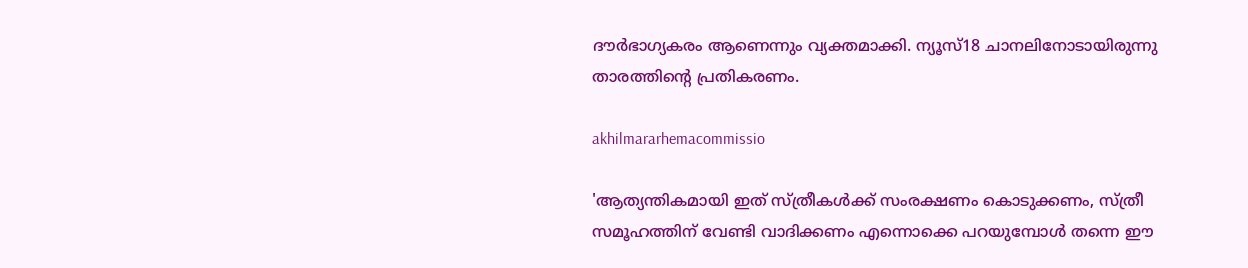ദൗർഭാഗ്യകരം ആണെന്നും വ്യക്തമാക്കി. ന്യൂസ്18 ചാനലിനോടായിരുന്നു താരത്തിന്റെ പ്രതികരണം.

akhilmararhemacommissio

'ആത്യന്തികമായി ഇത് സ്ത്രീകൾക്ക് സംരക്ഷണം കൊടുക്കണം, സ്ത്രീ സമൂഹത്തിന് വേണ്ടി വാദിക്കണം എന്നൊക്കെ പറയുമ്പോൾ തന്നെ ഈ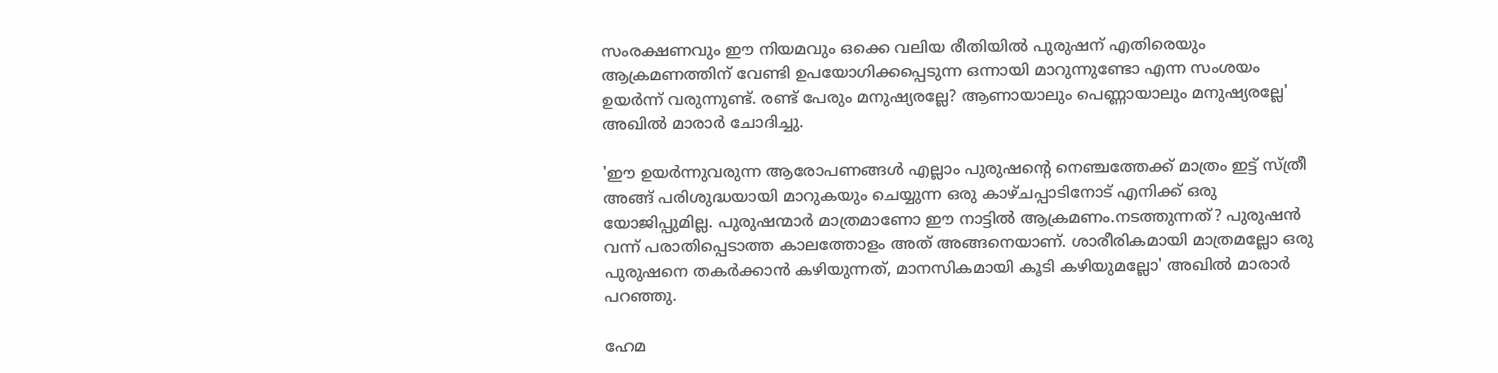സംരക്ഷണവും ഈ നിയമവും ഒക്കെ വലിയ രീതിയിൽ പുരുഷന് എതിരെയും ആക്രമണത്തിന് വേണ്ടി ഉപയോഗിക്കപ്പെടുന്ന ഒന്നായി മാറുന്നുണ്ടോ എന്ന സംശയം ഉയർന്ന് വരുന്നുണ്ട്. രണ്ട് പേരും മനുഷ്യരല്ലേ? ആണായാലും പെണ്ണായാലും മനുഷ്യരല്ലേ' അഖിൽ മാരാർ ചോദിച്ചു.

'ഈ ഉയർന്നുവരുന്ന ആരോപണങ്ങൾ എല്ലാം പുരുഷന്റെ നെഞ്ചത്തേക്ക് മാത്രം ഇട്ട് സ്ത്രീ അങ്ങ് പരിശുദ്ധയായി മാറുകയും ചെയ്യുന്ന ഒരു കാഴ്‌ചപ്പാടിനോട് എനിക്ക് ഒരു യോജിപ്പുമില്ല. പുരുഷന്മാർ മാത്രമാണോ ഈ നാട്ടിൽ ആക്രമണം.നടത്തുന്നത്? പുരുഷൻ വന്ന് പരാതിപ്പെടാത്ത കാലത്തോളം അത് അങ്ങനെയാണ്. ശാരീരികമായി മാത്രമല്ലോ ഒരു പുരുഷനെ തകർക്കാൻ കഴിയുന്നത്, മാനസികമായി കൂടി കഴിയുമല്ലോ' അഖിൽ മാരാർ പറഞ്ഞു.

ഹേമ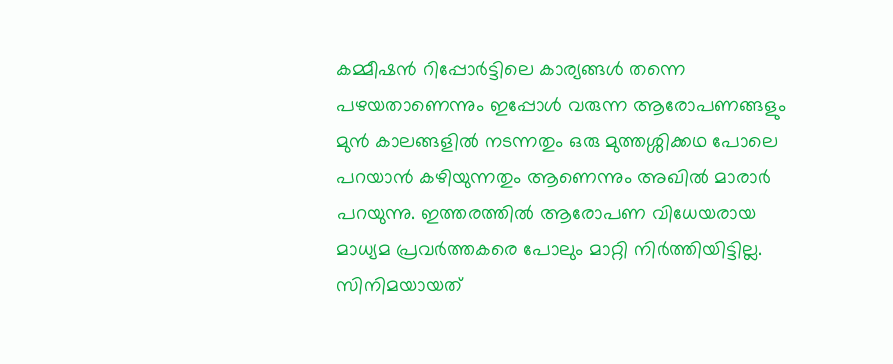കമ്മീഷൻ റിപ്പോർട്ടിലെ കാര്യങ്ങൾ തന്നെ പഴയതാണെന്നും ഇപ്പോൾ വരുന്ന ആരോപണങ്ങളും മുൻ കാലങ്ങളിൽ നടന്നതും ഒരു മുത്തശ്ശിക്കഥ പോലെ പറയാൻ കഴിയുന്നതും ആണെന്നും അഖിൽ മാരാർ പറയുന്നു. ഇത്തരത്തിൽ ആരോപണ വിധേയരായ മാധ്യമ പ്രവർത്തകരെ പോലും മാറ്റി നിർത്തിയിട്ടില്ല. സിനിമയായത്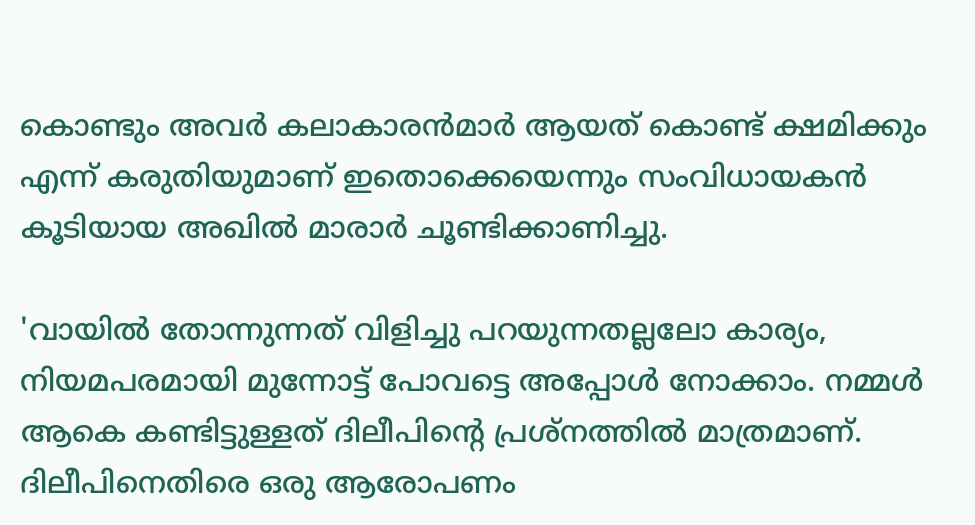കൊണ്ടും അവർ കലാകാരൻമാർ ആയത് കൊണ്ട് ക്ഷമിക്കും എന്ന് കരുതിയുമാണ് ഇതൊക്കെയെന്നും സംവിധായകൻ കൂടിയായ അഖിൽ മാരാർ ചൂണ്ടിക്കാണിച്ചു.

'വായിൽ തോന്നുന്നത് വിളിച്ചു പറയുന്നതല്ലലോ കാര്യം, നിയമപരമായി മുന്നോട്ട് പോവട്ടെ അപ്പോൾ നോക്കാം. നമ്മൾ ആകെ കണ്ടിട്ടുള്ളത് ദിലീപിന്റെ പ്രശ്‌നത്തിൽ മാത്രമാണ്. ദിലീപിനെതിരെ ഒരു ആരോപണം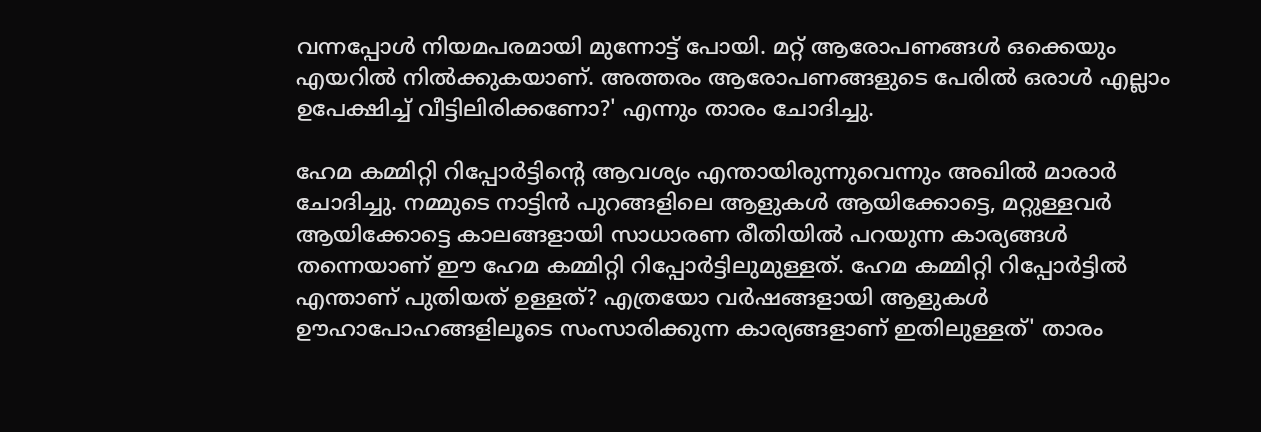വന്നപ്പോൾ നിയമപരമായി മുന്നോട്ട് പോയി. മറ്റ് ആരോപണങ്ങൾ ഒക്കെയും എയറിൽ നിൽക്കുകയാണ്. അത്തരം ആരോപണങ്ങളുടെ പേരിൽ ഒരാൾ എല്ലാം ഉപേക്ഷിച്ച് വീട്ടിലിരിക്കണോ?' എന്നും താരം ചോദിച്ചു.

ഹേമ കമ്മിറ്റി റിപ്പോർട്ടിന്റെ ആവശ്യം എന്തായിരുന്നുവെന്നും അഖിൽ മാരാർ ചോദിച്ചു. നമ്മുടെ നാട്ടിൻ പുറങ്ങളിലെ ആളുകൾ ആയിക്കോട്ടെ, മറ്റുള്ളവർ ആയിക്കോട്ടെ കാലങ്ങളായി സാധാരണ രീതിയിൽ പറയുന്ന കാര്യങ്ങൾ തന്നെയാണ് ഈ ഹേമ കമ്മിറ്റി റിപ്പോർട്ടിലുമുള്ളത്. ഹേമ കമ്മിറ്റി റിപ്പോർട്ടിൽ എന്താണ് പുതിയത് ഉള്ളത്? എത്രയോ വർഷങ്ങളായി ആളുകൾ ഊഹാപോഹങ്ങളിലൂടെ സംസാരിക്കുന്ന കാര്യങ്ങളാണ് ഇതിലുള്ളത്' താരം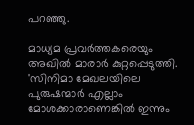പറഞ്ഞു.

മാധ്യമ പ്രവർത്തകരെയും അഖിൽ മാരാർ കുറ്റപ്പെടുത്തി. 'സിനിമാ മേഖലയിലെ പുരുഷന്മാർ എല്ലാം മോശക്കാരാണെങ്കിൽ ഇന്നും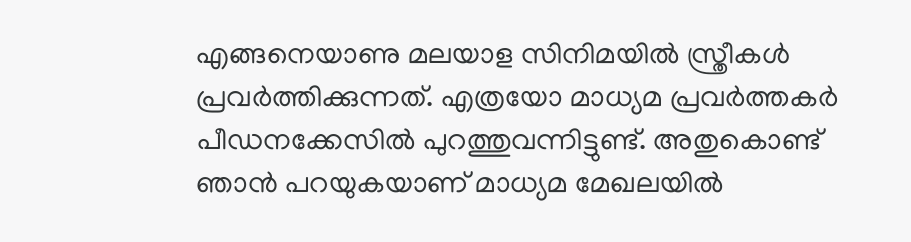എങ്ങനെയാണു മലയാള സിനിമയിൽ സ്ത്രീകൾ പ്രവർത്തിക്കുന്നത്. എത്രയോ മാധ്യമ പ്രവർത്തകർ പീഡനക്കേസിൽ പുറത്തുവന്നിട്ടുണ്ട്. അതുകൊണ്ട് ഞാൻ പറയുകയാണ് മാധ്യമ മേഖലയിൽ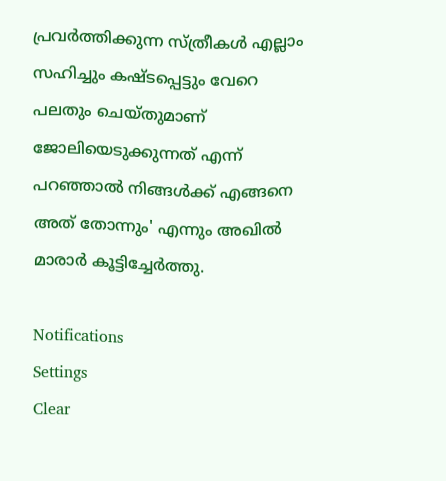പ്രവർത്തിക്കുന്ന സ്ത്രീകൾ എല്ലാം സഹിച്ചും കഷ്‌ടപ്പെട്ടും വേറെ പലതും ചെയ്‌തുമാണ് ജോലിയെടുക്കുന്നത് എന്ന് പറഞ്ഞാൽ നിങ്ങൾക്ക് എങ്ങനെ അത് തോന്നും' എന്നും അഖിൽ മാരാർ കൂട്ടിച്ചേർത്തു.

Notifications
Settings
Clear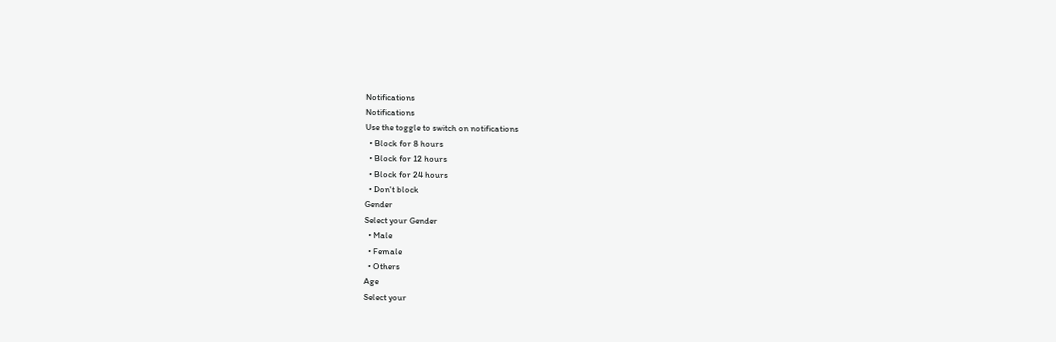Notifications
Notifications
Use the toggle to switch on notifications
  • Block for 8 hours
  • Block for 12 hours
  • Block for 24 hours
  • Don't block
Gender
Select your Gender
  • Male
  • Female
  • Others
Age
Select your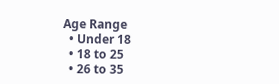Age Range
  • Under 18
  • 18 to 25
  • 26 to 35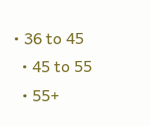• 36 to 45
  • 45 to 55
  • 55+